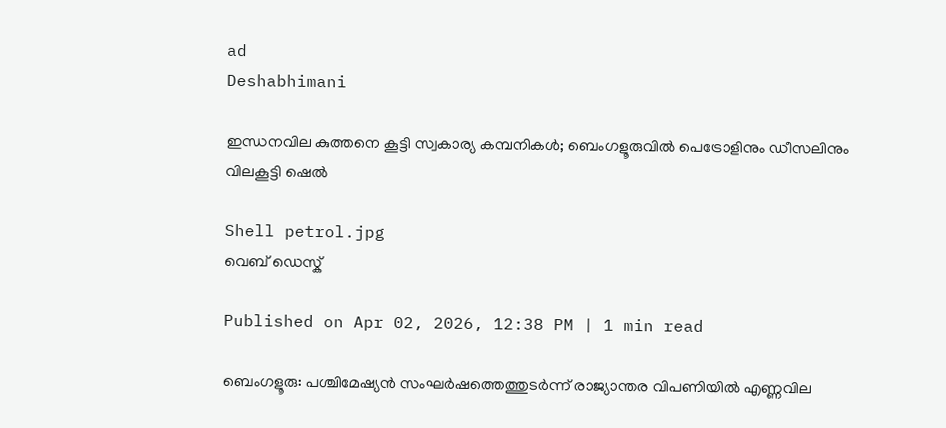ad
Deshabhimani

ഇന്ധനവില കുത്തനെ കൂട്ടി സ്വകാര്യ കമ്പനികൾ; ബെംഗളൂരുവിൽ പെട്രോളിനും ഡീസലിനും വിലകൂട്ടി ഷെൽ

Shell petrol.jpg
വെബ് ഡെസ്ക്

Published on Apr 02, 2026, 12:38 PM | 1 min read

ബെംഗളൂരു: പശ്ചിമേഷ്യൻ സംഘർഷത്തെത്തുടർന്ന് രാജ്യാന്തര വിപണിയിൽ എണ്ണവില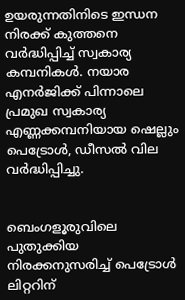ഉയരുന്നതിനിടെ ഇന്ധന നിരക്ക് കുത്തനെ വർദ്ധിപ്പിച്ച് സ്വകാര്യ കമ്പനികൾ. നയാര എനർജിക്ക് പിന്നാലെ പ്രമുഖ സ്വകാര്യ എണ്ണക്കമ്പനിയായ ഷെല്ലും പെട്രോൾ, ഡീസൽ വില വർദ്ധിപ്പിച്ചു.


ബെംഗളൂരുവിലെ പുതുക്കിയ നിരക്കനുസരിച്ച് പെട്രോൾ ലിറ്ററിന്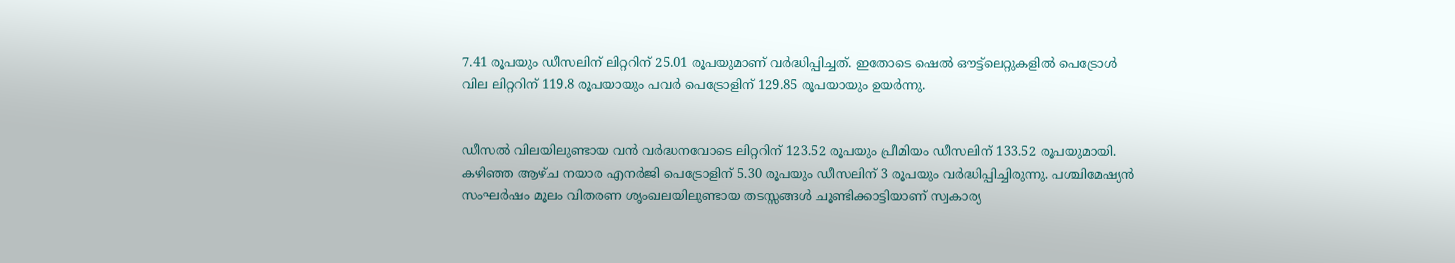7.41 രൂപയും ഡീസലിന് ലിറ്ററിന് 25.01 രൂപയുമാണ് വർദ്ധിപ്പിച്ചത്. ഇതോടെ ഷെൽ ഔട്ട്‌ലെറ്റുകളിൽ പെട്രോൾ വില ലിറ്ററിന് 119.8 രൂപയായും പവർ പെട്രോളിന് 129.85 രൂപയായും ഉയർന്നു.


ഡീസൽ വിലയിലുണ്ടായ വൻ വർദ്ധനവോടെ ലിറ്ററിന് 123.52 രൂപയും പ്രീമിയം ഡീസലിന് 133.52 രൂപയുമായി. കഴിഞ്ഞ ആഴ്ച നയാര എനർജി പെട്രോളിന് 5.30 രൂപയും ഡീസലിന് 3 രൂപയും വർദ്ധിപ്പിച്ചിരുന്നു. പശ്ചിമേഷ്യൻ സംഘർഷം മൂലം വിതരണ ശൃംഖലയിലുണ്ടായ തടസ്സങ്ങൾ ചൂണ്ടിക്കാട്ടിയാണ് സ്വകാര്യ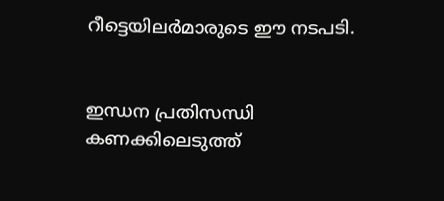റീട്ടെയിലർമാരുടെ ഈ നടപടി.


ഇന്ധന പ്രതിസന്ധി കണക്കിലെടുത്ത്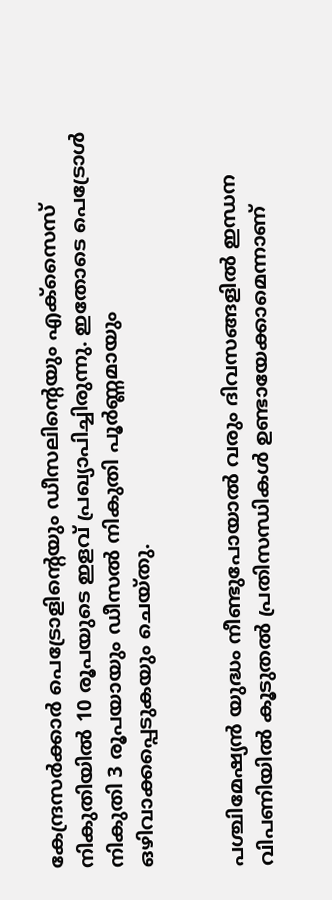കേന്ദ്രസർക്കാർ പെട്രോളിന്റെയും ഡീസലിന്റെയും എക്സൈസ് നികുതിയിൽ 10 രൂപയുടെ ഇളവ് പ്രഖ്യാപിച്ചിരുന്നു. ഇതോടെ പെട്രോൾ നികുതി 3 രൂപയായും ഡീസൽ നികുതി പൂർണ്ണമായും ഒഴിവാക്കപ്പെടുകയും ചെയ്തു.


പശ്ചിമേഷ്യൻ യുദ്ധം നീണ്ടുപോയാൽ വരും ദിവസങ്ങളിൽ ഇന്ധന വിപണിയിൽ കൂടുതൽ പ്രതിസന്ധികൾ ഉണ്ടായേക്കാമെന്നാണ്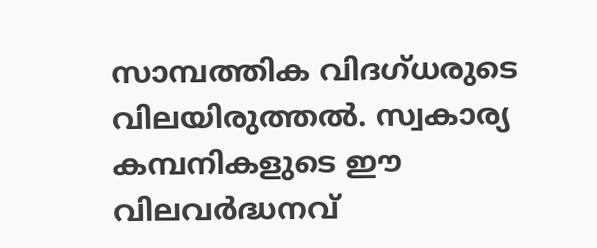സാമ്പത്തിക വിദഗ്ധരുടെ വിലയിരുത്തൽ. സ്വകാര്യ കമ്പനികളുടെ ഈ വിലവർദ്ധനവ്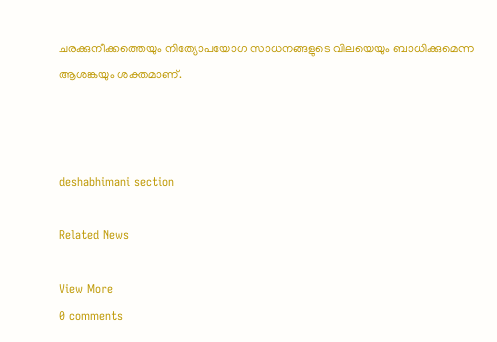ചരക്കുനീക്കത്തെയും നിത്യോപയോഗ സാധനങ്ങളുടെ വിലയെയും ബാധിക്കുമെന്ന ആശങ്കയും ശക്തമാണ്.



deshabhimani section

Related News

View More
0 comments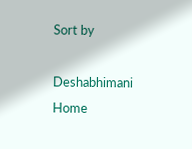Sort by

Deshabhimani
Home